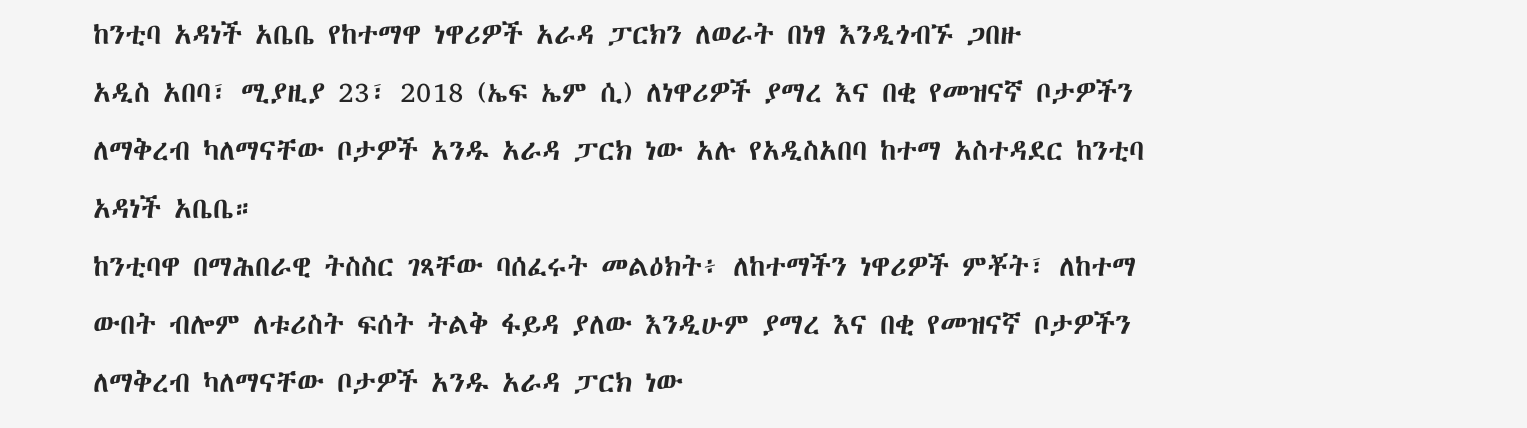ከንቲባ አዳነች አቤቤ የከተማዋ ነዋሪዎች አራዳ ፓርክን ለወራት በነፃ እንዲጎብኙ ጋበዙ
አዲስ አበባ፣ ሚያዚያ 23፣ 2018 (ኤፍ ኤም ሲ) ለነዋሪዎች ያማረ እና በቂ የመዝናኛ ቦታዎችን ለማቅረብ ካለማናቸው ቦታዎች አንዱ አራዳ ፓርክ ነው አሉ የአዲስአበባ ከተማ አስተዳደር ከንቲባ አዳነች አቤቤ።
ከንቲባዋ በማሕበራዊ ትስስር ገጻቸው ባሰፈሩት መልዕክት፥ ለከተማችን ነዋሪዎች ምቾት፣ ለከተማ ውበት ብሎም ለቱሪስት ፍሰት ትልቅ ፋይዳ ያለው እንዲሁም ያማረ እና በቂ የመዝናኛ ቦታዎችን ለማቅረብ ካለማናቸው ቦታዎች አንዱ አራዳ ፓርክ ነው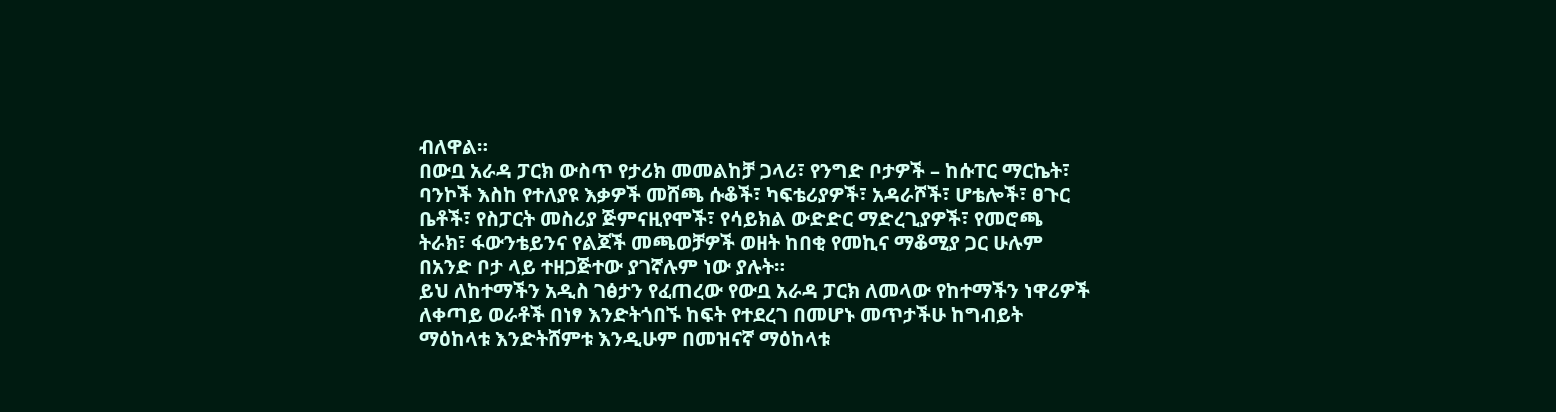ብለዋል።
በውቧ አራዳ ፓርክ ውስጥ የታሪክ መመልከቻ ጋላሪ፣ የንግድ ቦታዎች – ከሱፐር ማርኬት፣ ባንኮች እስከ የተለያዩ እቃዎች መሸጫ ሱቆች፣ ካፍቴሪያዎች፣ አዳራሾች፣ ሆቴሎች፣ ፀጉር ቤቶች፣ የስፓርት መስሪያ ጅምናዚየሞች፣ የሳይክል ውድድር ማድረጊያዎች፣ የመሮጫ ትራክ፣ ፋውንቴይንና የልጆች መጫወቻዎች ወዘት ከበቂ የመኪና ማቆሚያ ጋር ሁሉም በአንድ ቦታ ላይ ተዘጋጅተው ያገኛሉም ነው ያሉት።
ይህ ለከተማችን አዲስ ገፅታን የፈጠረው የውቧ አራዳ ፓርክ ለመላው የከተማችን ነዋሪዎች ለቀጣይ ወራቶች በነፃ እንድትጎበኙ ከፍት የተደረገ በመሆኑ መጥታችሁ ከግብይት ማዕከላቱ እንድትሸምቱ እንዲሁም በመዝናኛ ማዕከላቱ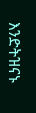እንድትዝናኑ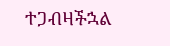ተጋብዛችኋል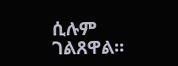ሲሉም ገልጸዋል።